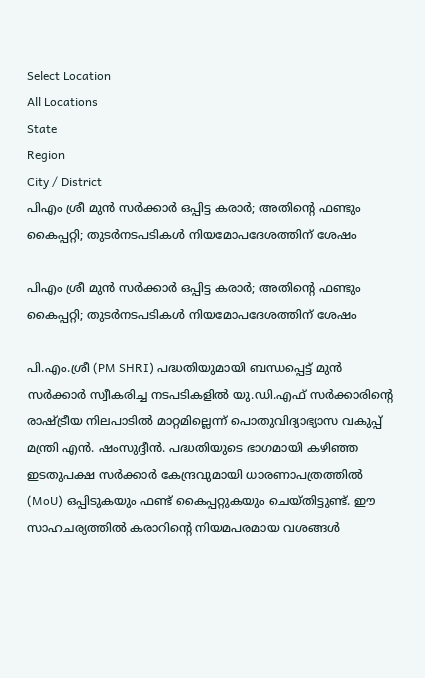Select Location
All Locations
State
Region
City / District
പിഎം ശ്രീ മുൻ സർക്കാർ ഒപ്പിട്ട കരാർ; അതിന്റെ ഫണ്ടും കൈപ്പറ്റി; തുടർനടപടികൾ നിയമോപദേശത്തിന് ശേഷം

പിഎം ശ്രീ മുൻ സർക്കാർ ഒപ്പിട്ട കരാർ; അതിന്റെ ഫണ്ടും കൈപ്പറ്റി; തുടർനടപടികൾ നിയമോപദേശത്തിന് ശേഷം

പി.എം.ശ്രീ (PM SHRI) പദ്ധതിയുമായി ബന്ധപ്പെട്ട് മുൻ സർക്കാർ സ്വീകരിച്ച നടപടികളിൽ യു.ഡി.എഫ് സർക്കാരിന്റെ രാഷ്ട്രീയ നിലപാടിൽ മാറ്റമില്ലെന്ന് പൊതുവിദ്യാഭ്യാസ വകുപ്പ് മന്ത്രി എൻ. ഷംസുദ്ദീൻ. പദ്ധതിയുടെ ഭാഗമായി കഴിഞ്ഞ ഇടതുപക്ഷ സർക്കാർ കേന്ദ്രവുമായി ധാരണാപത്രത്തിൽ (MoU) ഒപ്പിടുകയും ഫണ്ട് കൈപ്പറ്റുകയും ചെയ്തിട്ടുണ്ട്. ഈ സാഹചര്യത്തിൽ കരാറിന്റെ നിയമപരമായ വശങ്ങൾ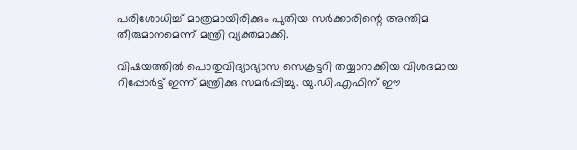പരിശോധിച്ച് മാത്രമായിരിക്കും പുതിയ സർക്കാരിന്റെ അന്തിമ തീരുമാനമെന്ന് മന്ത്രി വ്യക്തമാക്കി.

വിഷയത്തിൽ പൊതുവിദ്യാഭ്യാസ സെക്രട്ടറി തയ്യാറാക്കിയ വിശദമായ റിപ്പോർട്ട് ഇന്ന് മന്ത്രിക്കു സമർപ്പിച്ചു. യു.ഡി.എഫിന് ഈ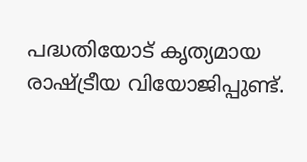പദ്ധതിയോട് കൃത്യമായ രാഷ്ട്രീയ വിയോജിപ്പുണ്ട്.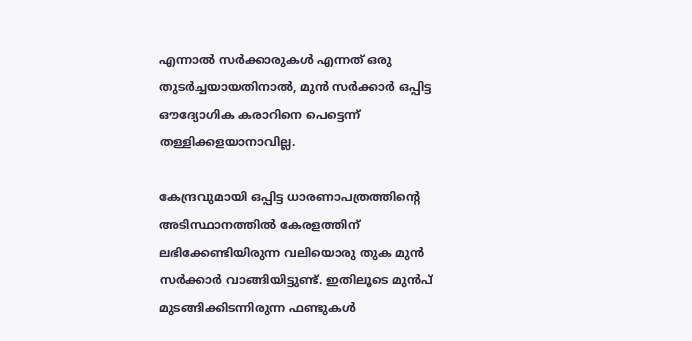എന്നാൽ സർക്കാരുകൾ എന്നത് ഒരു തുടർച്ചയായതിനാൽ, മുൻ സർക്കാർ ഒപ്പിട്ട ഔദ്യോഗിക കരാറിനെ പെട്ടെന്ന് തള്ളിക്കളയാനാവില്ല.

കേന്ദ്രവുമായി ഒപ്പിട്ട ധാരണാപത്രത്തിന്റെ അടിസ്ഥാനത്തിൽ കേരളത്തിന് ലഭിക്കേണ്ടിയിരുന്ന വലിയൊരു തുക മുൻ സർക്കാർ വാങ്ങിയിട്ടുണ്ട്. ഇതിലൂടെ മുൻപ് മുടങ്ങിക്കിടന്നിരുന്ന ഫണ്ടുകൾ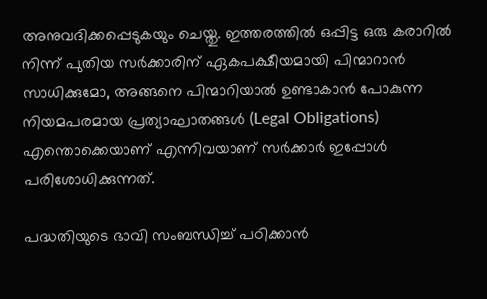അനുവദിക്കപ്പെടുകയും ചെയ്തു. ഇത്തരത്തിൽ ഒപ്പിട്ട ഒരു കരാറിൽ നിന്ന് പുതിയ സർക്കാരിന് ഏകപക്ഷീയമായി പിന്മാറാൻ സാധിക്കുമോ, അങ്ങനെ പിന്മാറിയാൽ ഉണ്ടാകാൻ പോകുന്ന നിയമപരമായ പ്രത്യാഘാതങ്ങൾ (Legal Obligations) എന്തൊക്കെയാണ് എന്നിവയാണ് സർക്കാർ ഇപ്പോൾ പരിശോധിക്കുന്നത്.

പദ്ധതിയുടെ ഭാവി സംബന്ധിച്ച് പഠിക്കാൻ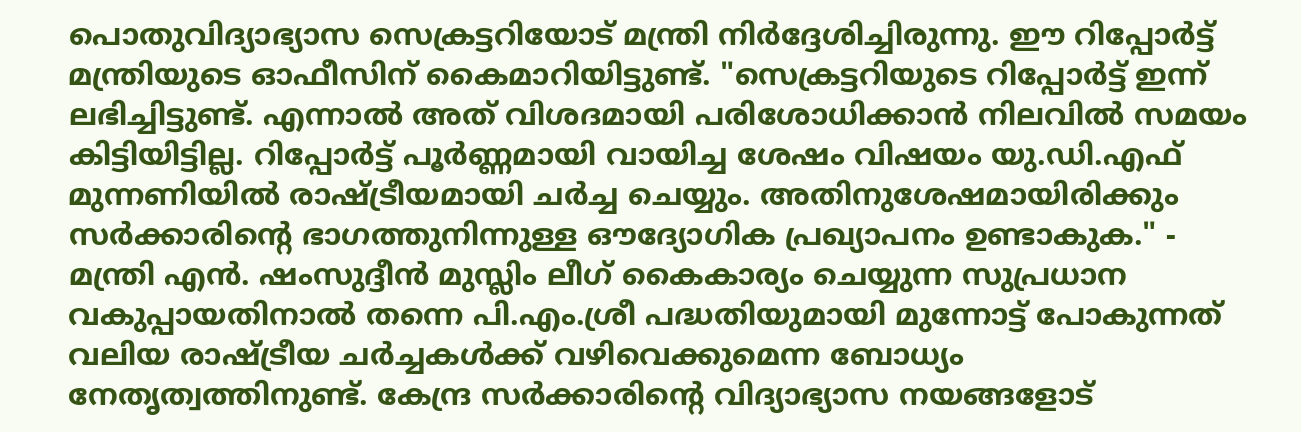പൊതുവിദ്യാഭ്യാസ സെക്രട്ടറിയോട് മന്ത്രി നിർദ്ദേശിച്ചിരുന്നു. ഈ റിപ്പോർട്ട് മന്ത്രിയുടെ ഓഫീസിന് കൈമാറിയിട്ടുണ്ട്. "സെക്രട്ടറിയുടെ റിപ്പോർട്ട് ഇന്ന് ലഭിച്ചിട്ടുണ്ട്. എന്നാൽ അത് വിശദമായി പരിശോധിക്കാൻ നിലവിൽ സമയം കിട്ടിയിട്ടില്ല. റിപ്പോർട്ട് പൂർണ്ണമായി വായിച്ച ശേഷം വിഷയം യു.ഡി.എഫ് മുന്നണിയിൽ രാഷ്ട്രീയമായി ചർച്ച ചെയ്യും. അതിനുശേഷമായിരിക്കും സർക്കാരിന്റെ ഭാഗത്തുനിന്നുള്ള ഔദ്യോഗിക പ്രഖ്യാപനം ഉണ്ടാകുക." - മന്ത്രി എൻ. ഷംസുദ്ദീൻ മുസ്ലിം ലീഗ് കൈകാര്യം ചെയ്യുന്ന സുപ്രധാന വകുപ്പായതിനാൽ തന്നെ പി.എം.ശ്രീ പദ്ധതിയുമായി മുന്നോട്ട് പോകുന്നത് വലിയ രാഷ്ട്രീയ ചർച്ചകൾക്ക് വഴിവെക്കുമെന്ന ബോധ്യം നേതൃത്വത്തിനുണ്ട്. കേന്ദ്ര സർക്കാരിന്റെ വിദ്യാഭ്യാസ നയങ്ങളോട്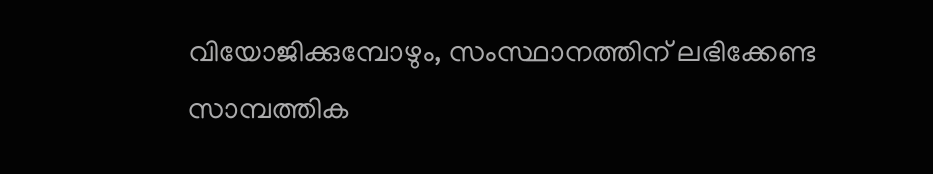വിയോജിക്കുമ്പോഴും, സംസ്ഥാനത്തിന് ലഭിക്കേണ്ട സാമ്പത്തിക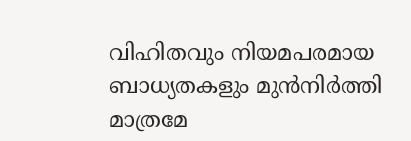വിഹിതവും നിയമപരമായ ബാധ്യതകളും മുൻനിർത്തി മാത്രമേ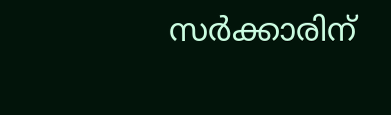സർക്കാരിന്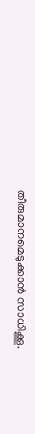തീരുമാനമെടുക്കാൻ സാധിക്കൂ.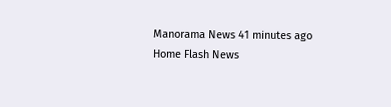Manorama News 41 minutes ago
Home Flash News